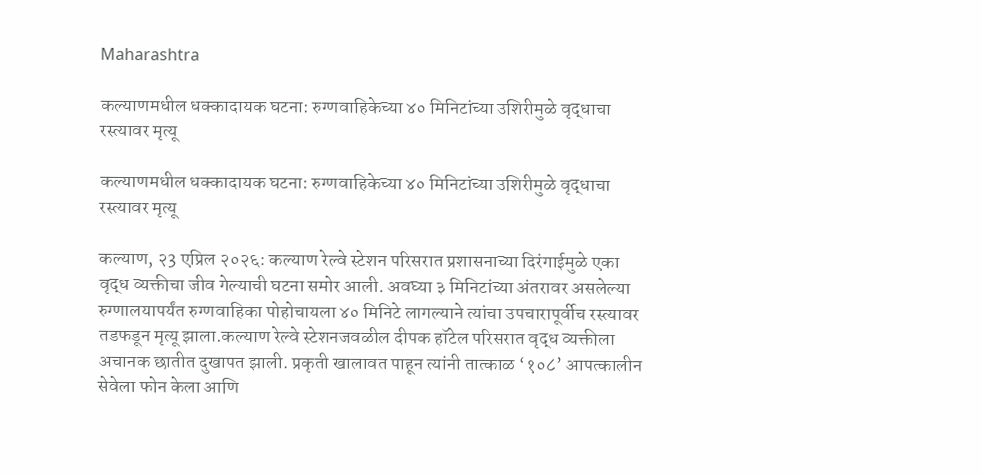Maharashtra

कल्याणमधील धक्कादायक घटना: रुग्णवाहिकेच्या ४० मिनिटांच्या उशिरीमुळे वृद्धाचा रस्त्यावर मृत्यू

कल्याणमधील धक्कादायक घटना: रुग्णवाहिकेच्या ४० मिनिटांच्या उशिरीमुळे वृद्धाचा रस्त्यावर मृत्यू

कल्याण, २3 एप्रिल २०२६: कल्याण रेल्वे स्टेशन परिसरात प्रशासनाच्या दिरंगाईमुळे एका वृद्ध व्यक्तीचा जीव गेल्याची घटना समोर आली. अवघ्या ३ मिनिटांच्या अंतरावर असलेल्या रुग्णालयापर्यंत रुग्णवाहिका पोहोचायला ४० मिनिटे लागल्याने त्यांचा उपचारापूर्वीच रस्त्यावर तडफडून मृत्यू झाला.कल्याण रेल्वे स्टेशनजवळील दीपक हॉटेल परिसरात वृद्ध व्यक्तीला अचानक छातीत दुखापत झाली. प्रकृती खालावत पाहून त्यांनी तात्काळ ‘१०८’ आपत्कालीन सेवेला फोन केला आणि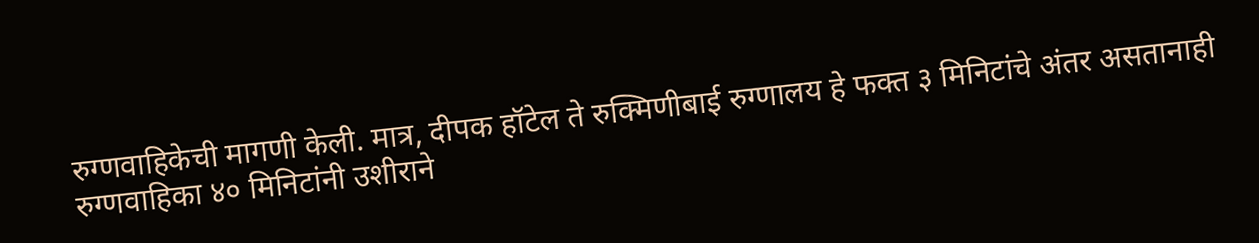रुग्णवाहिकेची मागणी केली. मात्र, दीपक हॉटेल ते रुक्मिणीबाई रुग्णालय हे फक्त ३ मिनिटांचे अंतर असतानाही रुग्णवाहिका ४० मिनिटांनी उशीराने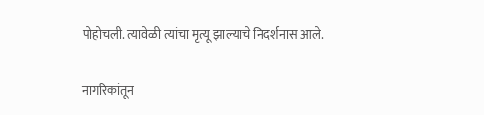पोहोचली. त्यावेळी त्यांचा मृत्यू झाल्याचे निदर्शनास आले.

नागरिकांतून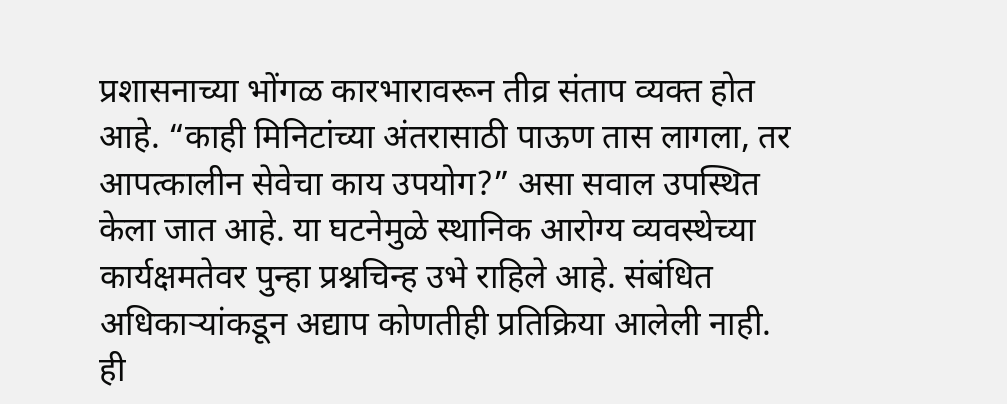प्रशासनाच्या भोंगळ कारभारावरून तीव्र संताप व्यक्त होत आहे. “काही मिनिटांच्या अंतरासाठी पाऊण तास लागला, तर आपत्कालीन सेवेचा काय उपयोग?” असा सवाल उपस्थित केला जात आहे. या घटनेमुळे स्थानिक आरोग्य व्यवस्थेच्या कार्यक्षमतेवर पुन्हा प्रश्नचिन्ह उभे राहिले आहे. संबंधित अधिकाऱ्यांकडून अद्याप कोणतीही प्रतिक्रिया आलेली नाही.
ही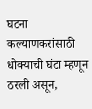घटना कल्याणकरांसाठी धोक्याची घंटा म्हणून ठरली असून,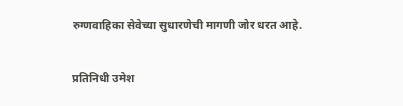रुग्णवाहिका सेवेच्या सुधारणेची मागणी जोर धरत आहे.

प्रतिनिधी उमेश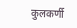कुलकर्णी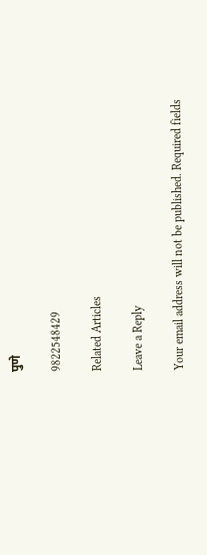पुणे

9822548429

Related Articles

Leave a Reply

Your email address will not be published. Required fields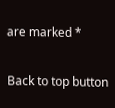are marked *

Back to top button